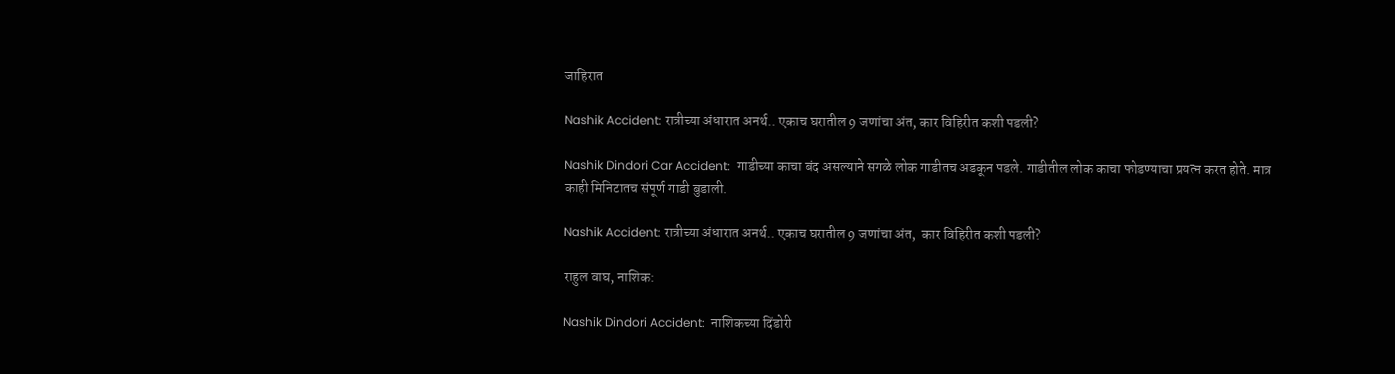जाहिरात

Nashik Accident: रात्रीच्या अंधारात अनर्थ.. एकाच घरातील 9 जणांचा अंत, कार विहिरीत कशी पडली?

Nashik Dindori Car Accident:  गाडीच्या काचा बंद असल्याने सगळे लोक गाडीतच अडकून पडले. गाडीतील लोक काचा फोडण्याचा प्रयत्न करत होते. मात्र काही मिनिटातच संपूर्ण गाडी बुडाली.

Nashik Accident: रात्रीच्या अंधारात अनर्थ.. एकाच घरातील 9 जणांचा अंत,  कार विहिरीत कशी पडली?

राहुल वाघ, नाशिक:

Nashik Dindori Accident:  नाशिकच्या दिंडोरी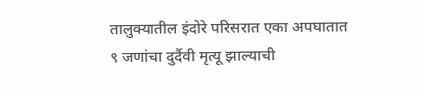तालुक्यातील इंदोरे परिसरात एका अपघातात ९ जणांचा दुर्दैवी मृत्यू झाल्याची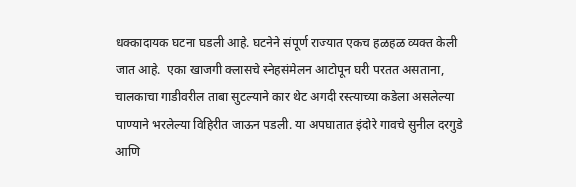धक्कादायक घटना घडली आहे. घटनेने संपूर्ण राज्यात एकच हळहळ व्यक्त केली जात आहे.  एका खाजगी क्लासचे स्नेहसंमेलन आटोपून घरी परतत असताना, चालकाचा गाडीवरील ताबा सुटल्याने कार थेट अगदी रस्त्याच्या कडेला असलेल्या पाण्याने भरलेल्या विहिरीत जाऊन पडली. या अपघातात इंदोरे गावचे सुनील दरगुडे आणि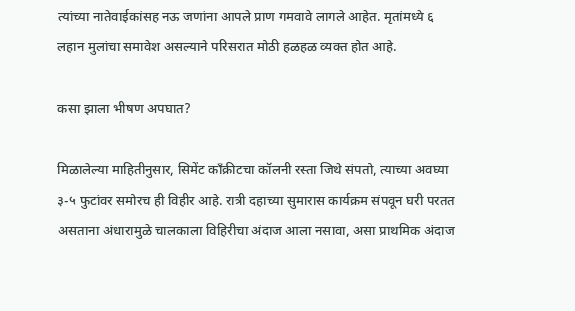त्यांच्या नातेवाईकांसह नऊ जणांना आपले प्राण गमवावे लागले आहेत. मृतांमध्ये ६ लहान मुलांचा समावेश असल्याने परिसरात मोठी हळहळ व्यक्त होत आहे.

कसा झाला भीषण अपघात?

मिळालेल्या माहितीनुसार, सिमेंट काँक्रीटचा कॉलनी रस्ता जिथे संपतो, त्याच्या अवघ्या ३-५ फुटांवर समोरच ही विहीर आहे. रात्री दहाच्या सुमारास कार्यक्रम संपवून घरी परतत असताना अंधारामुळे चालकाला विहिरीचा अंदाज आला नसावा, असा प्राथमिक अंदाज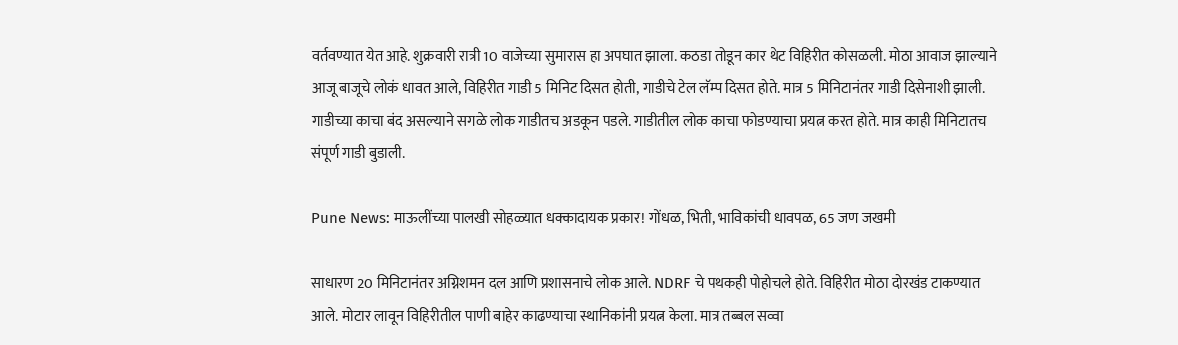वर्तवण्यात येत आहे. शुक्रवारी रात्री 10 वाजेच्या सुमारास हा अपघात झाला. कठडा तोडून कार थेट विहिरीत कोसळली. मोठा आवाज झाल्याने आजू बाजूचे लोकं धावत आले, विहिरीत गाडी 5 मिनिट दिसत होती, गाडीचे टेल लॅम्प दिसत होते. मात्र 5 मिनिटानंतर गाडी दिसेनाशी झाली.  गाडीच्या काचा बंद असल्याने सगळे लोक गाडीतच अडकून पडले. गाडीतील लोक काचा फोडण्याचा प्रयत्न करत होते. मात्र काही मिनिटातच संपूर्ण गाडी बुडाली.

Pune News: माऊलींच्या पालखी सोहळ्यात धक्कादायक प्रकार! गोंधळ, भिती, भाविकांची धावपळ, 65 जण जखमी

साधारण 20 मिनिटानंतर अग्निशमन दल आणि प्रशासनाचे लोक आले. NDRF चे पथकही पोहोचले होते. विहिरीत मोठा दोरखंड टाकण्यात आले. मोटार लावून विहिरीतील पाणी बाहेर काढण्याचा स्थानिकांनी प्रयत्न केला. मात्र तब्बल सव्वा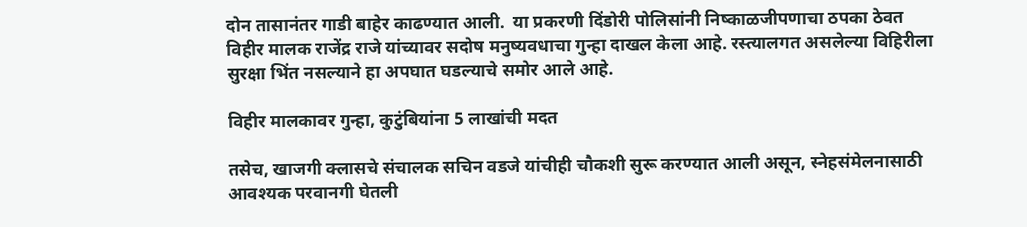दोन तासानंतर गाडी बाहेर काढण्यात आली.  या प्रकरणी दिंडोरी पोलिसांनी निष्काळजीपणाचा ठपका ठेवत विहीर मालक राजेंद्र राजे यांच्यावर सदोष मनुष्यवधाचा गुन्हा दाखल केला आहे. रस्त्यालगत असलेल्या विहिरीला सुरक्षा भिंत नसल्याने हा अपघात घडल्याचे समोर आले आहे.

विहीर मालकावर गुन्हा, कुटुंबियांना 5 लाखांची मदत

तसेच, खाजगी क्लासचे संचालक सचिन वडजे यांचीही चौकशी सुरू करण्यात आली असून, स्नेहसंमेलनासाठी आवश्यक परवानगी घेतली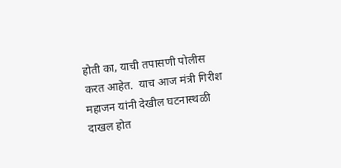होती का, याची तपासणी पोलीस करत आहेत.  याच आज मंत्री गिरीश महाजन यांनी देखील घटनास्थळी दाखल होत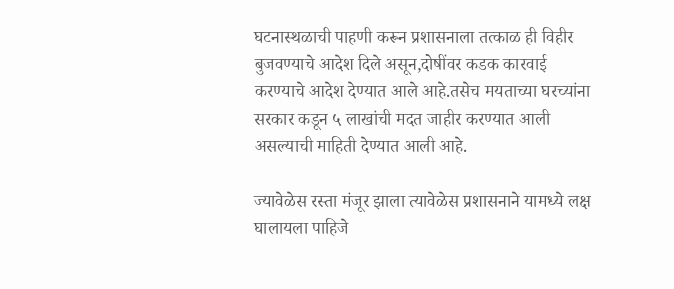घटनास्थळाची पाहणी करून प्रशासनाला तत्काळ ही विहीर बुजवण्याचे आदेश दिले असून,दोषींवर कडक कारवाई करण्याचे आदेश देण्यात आले आहे.तसेच मयताच्या घरच्यांना सरकार कडून ५ लाखांची मदत जाहीर करण्यात आली असल्याची माहिती देण्यात आली आहे.

ज्यावेळेस रस्ता मंजूर झाला त्यावेळेस प्रशासनाने यामध्ये लक्ष घालायला पाहिजे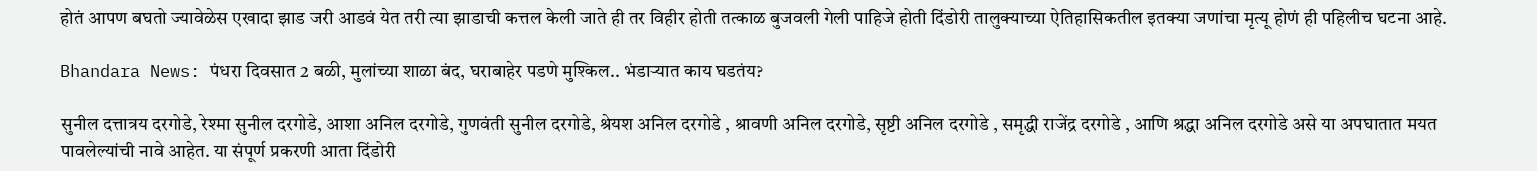होतं आपण बघतो ज्यावेळेस एखादा झाड जरी आडवं येत तरी त्या झाडाची कत्तल केली जाते ही तर विहीर होती तत्काळ बुजवली गेली पाहिजे होती दिंडोरी तालुक्याच्या ऐतिहासिकतील इतक्या जणांचा मृत्यू होणं ही पहिलीच घटना आहे.

Bhandara News: पंधरा दिवसात 2 बळी, मुलांच्या शाळा बंद, घराबाहेर पडणे मुश्किल.. भंडाऱ्यात काय घडतंय?

सुनील दत्तात्रय दरगोडे, रेश्मा सुनील दरगोडे, आशा अनिल दरगोडे, गुणवंती सुनील दरगोडे, श्रेयश अनिल दरगोडे , श्रावणी अनिल दरगोडे, सृष्टी अनिल दरगोडे , समृद्धी राजेंद्र दरगोडे , आणि श्रद्धा अनिल दरगोडे असे या अपघातात मयत पावलेल्यांची नावे आहेत. या संपूर्ण प्रकरणी आता दिंडोरी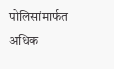पोलिसांमार्फत अधिक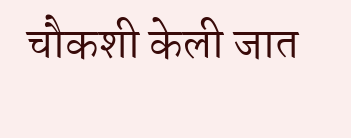चौकशी केली जात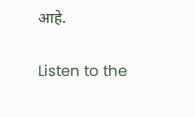आहे.

Listen to the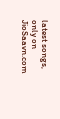latest songs, only on JioSaavn.com